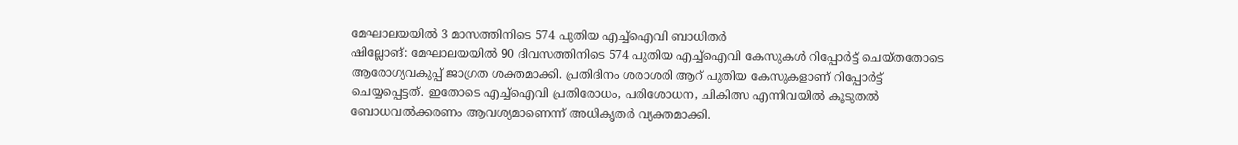മേഘാലയയിൽ 3 മാസത്തിനിടെ 574 പുതിയ എച്ച്ഐവി ബാധിതർ
ഷില്ലോങ്: മേഘാലയയിൽ 90 ദിവസത്തിനിടെ 574 പുതിയ എച്ച്ഐവി കേസുകൾ റിപ്പോർട്ട് ചെയ്തതോടെ ആരോഗ്യവകുപ്പ് ജാഗ്രത ശക്തമാക്കി. പ്രതിദിനം ശരാശരി ആറ് പുതിയ കേസുകളാണ് റിപ്പോർട്ട് ചെയ്യപ്പെട്ടത്. ഇതോടെ എച്ച്ഐവി പ്രതിരോധം, പരിശോധന, ചികിത്സ എന്നിവയിൽ കൂടുതൽ ബോധവൽക്കരണം ആവശ്യമാണെന്ന് അധികൃതർ വ്യക്തമാക്കി.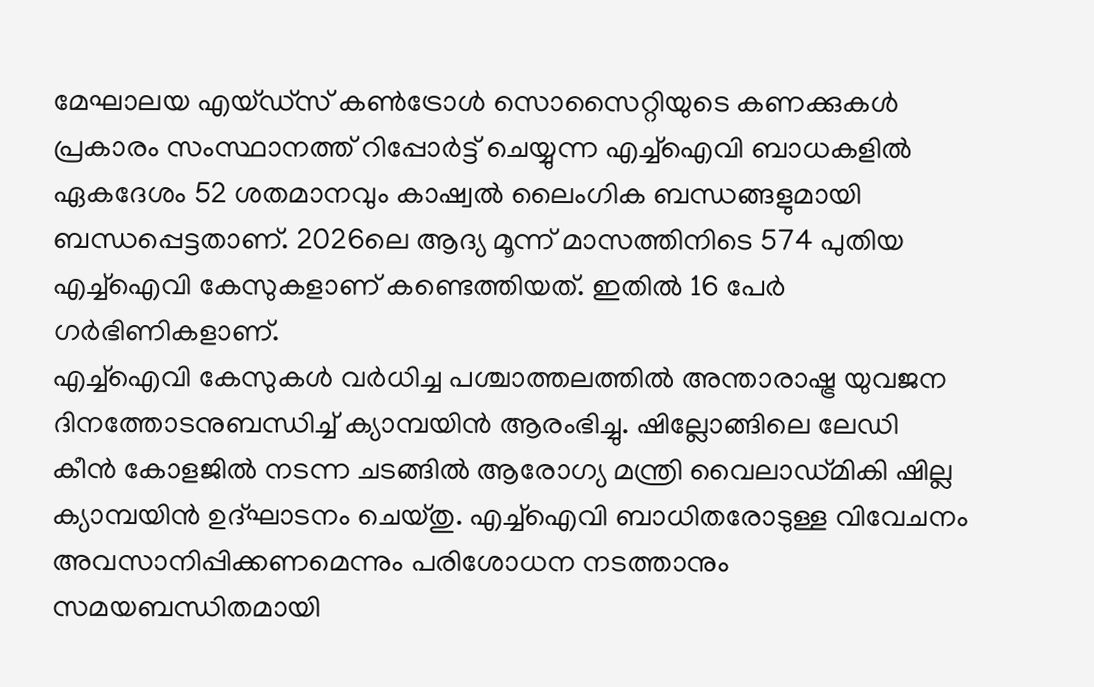മേഘാലയ എയ്ഡ്സ് കൺട്രോൾ സൊസൈറ്റിയുടെ കണക്കുകൾ പ്രകാരം സംസ്ഥാനത്ത് റിപ്പോർട്ട് ചെയ്യുന്ന എച്ച്ഐവി ബാധകളിൽ ഏകദേശം 52 ശതമാനവും കാഷ്വൽ ലൈംഗിക ബന്ധങ്ങളുമായി ബന്ധപ്പെട്ടതാണ്. 2026ലെ ആദ്യ മൂന്ന് മാസത്തിനിടെ 574 പുതിയ എച്ച്ഐവി കേസുകളാണ് കണ്ടെത്തിയത്. ഇതിൽ 16 പേർ ഗർഭിണികളാണ്.
എച്ച്ഐവി കേസുകൾ വർധിച്ച പശ്ചാത്തലത്തിൽ അന്താരാഷ്ട്ര യുവജന ദിനത്തോടനുബന്ധിച്ച് ക്യാമ്പയിൻ ആരംഭിച്ചു. ഷില്ലോങ്ങിലെ ലേഡി കീൻ കോളജിൽ നടന്ന ചടങ്ങിൽ ആരോഗ്യ മന്ത്രി വൈലാഡ്മികി ഷില്ല ക്യാമ്പയിൻ ഉദ്ഘാടനം ചെയ്തു. എച്ച്ഐവി ബാധിതരോടുള്ള വിവേചനം അവസാനിപ്പിക്കണമെന്നും പരിശോധന നടത്താനും സമയബന്ധിതമായി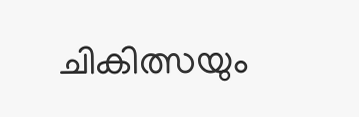ചികിത്സയും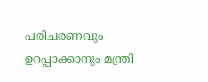പരിചരണവും ഉറപ്പാക്കാനും മന്ത്രി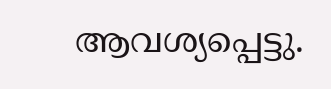ആവശ്യപ്പെട്ടു.